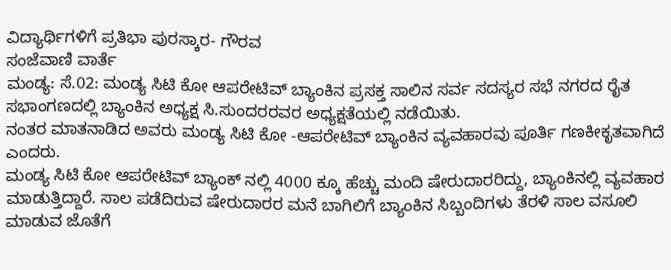ವಿದ್ಯಾರ್ಥಿಗಳಿಗೆ ಪ್ರತಿಭಾ ಪುರಸ್ಕಾರ- ಗೌರವ
ಸಂಜೆವಾಣಿ ವಾರ್ತೆ
ಮಂಡ್ಯ: ಸೆ.02: ಮಂಡ್ಯ ಸಿಟಿ ಕೋ ಆಪರೇಟಿವ್ ಬ್ಯಾಂಕಿನ ಪ್ರಸಕ್ತ ಸಾಲಿನ ಸರ್ವ ಸದಸ್ಯರ ಸಭೆ ನಗರದ ರೈತ ಸಭಾಂಗಣದಲ್ಲಿ ಬ್ಯಾಂಕಿನ ಅಧ್ಯಕ್ಷ ಸಿ.ಸುಂದರರವರ ಅಧ್ಯಕ್ಷತೆಯಲ್ಲಿ ನಡೆಯಿತು.
ನಂತರ ಮಾತನಾಡಿದ ಅವರು ಮಂಡ್ಯ ಸಿಟಿ ಕೋ -ಆಪರೇಟಿವ್ ಬ್ಯಾಂಕಿನ ವ್ಯವಹಾರವು ಪೂರ್ತಿ ಗಣಕೀಕೃತವಾಗಿದೆ ಎಂದರು.
ಮಂಡ್ಯ ಸಿಟಿ ಕೋ ಆಪರೇಟಿವ್ ಬ್ಯಾಂಕ್ ನಲ್ಲಿ 4000 ಕ್ಕೂ ಹೆಚ್ಚು ಮಂದಿ ಷೇರುದಾರರಿದ್ದು, ಬ್ಯಾಂಕಿನಲ್ಲಿ ವ್ಯವಹಾರ ಮಾಡುತ್ತಿದ್ದಾರೆ. ಸಾಲ ಪಡೆದಿರುವ ಷೇರುದಾರರ ಮನೆ ಬಾಗಿಲಿಗೆ ಬ್ಯಾಂಕಿನ ಸಿಬ್ಬಂದಿಗಳು ತೆರಳಿ ಸಾಲ ವಸೂಲಿ ಮಾಡುವ ಜೊತೆಗೆ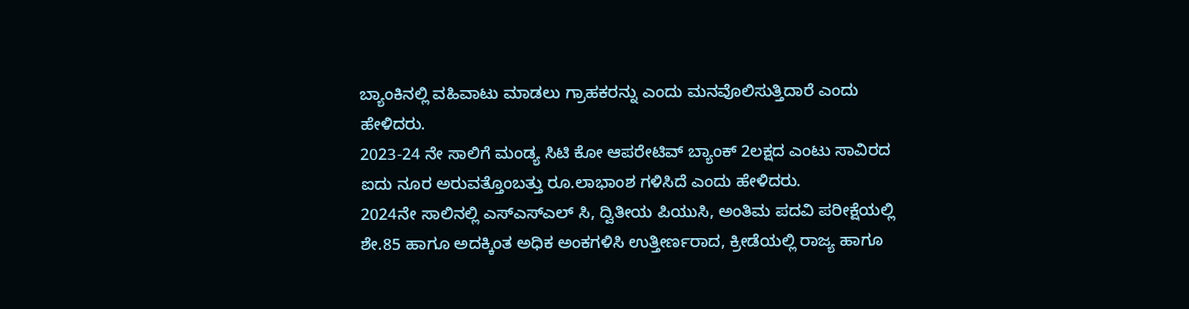ಬ್ಯಾಂಕಿನಲ್ಲಿ ವಹಿವಾಟು ಮಾಡಲು ಗ್ರಾಹಕರನ್ನು ಎಂದು ಮನವೊಲಿಸುತ್ತಿದಾರೆ ಎಂದು ಹೇಳಿದರು.
2023-24 ನೇ ಸಾಲಿಗೆ ಮಂಡ್ಯ ಸಿಟಿ ಕೋ ಆಪರೇಟಿವ್ ಬ್ಯಾಂಕ್ 2ಲಕ್ಷದ ಎಂಟು ಸಾವಿರದ ಐದು ನೂರ ಅರುವತ್ತೊಂಬತ್ತು ರೂ.ಲಾಭಾಂಶ ಗಳಿಸಿದೆ ಎಂದು ಹೇಳಿದರು.
2024ನೇ ಸಾಲಿನಲ್ಲಿ ಎಸ್‍ಎಸ್‍ಎಲ್ ಸಿ, ದ್ವಿತೀಯ ಪಿಯುಸಿ, ಅಂತಿಮ ಪದವಿ ಪರೀಕ್ಷೆಯಲ್ಲಿ ಶೇ.85 ಹಾಗೂ ಅದಕ್ಕಿಂತ ಅಧಿಕ ಅಂಕಗಳಿಸಿ ಉತ್ತೀರ್ಣರಾದ, ಕ್ರೀಡೆಯಲ್ಲಿ ರಾಜ್ಯ ಹಾಗೂ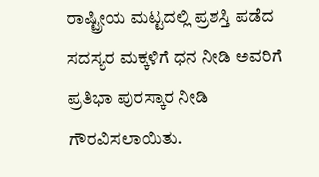ರಾಷ್ಟ್ರೀಯ ಮಟ್ಟದಲ್ಲಿ ಪ್ರಶಸ್ತಿ ಪಡೆದ ಸದಸ್ಯರ ಮಕ್ಕಳಿಗೆ ಧನ ನೀಡಿ ಅವರಿಗೆ ಪ್ರತಿಭಾ ಪುರಸ್ಕಾರ ನೀಡಿ ಗೌರವಿಸಲಾಯಿತು.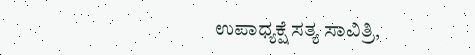ಉಪಾಧ್ಯಕ್ಷೆ ಸತ್ಯ ಸಾವಿತ್ರಿ,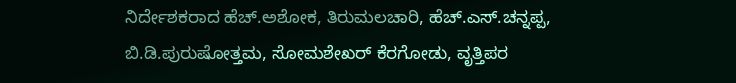ನಿರ್ದೇಶಕರಾದ ಹೆಚ್.ಅಶೋಕ, ತಿರುಮಲಚಾರಿ, ಹೆಚ್.ಎಸ್.ಚನ್ನಪ್ಪ, ಬಿ.ಡಿ.ಪುರುಷೋತ್ತಮ, ಸೋಮಶೇಖರ್ ಕೆರಗೋಡು, ವೃತ್ತಿಪರ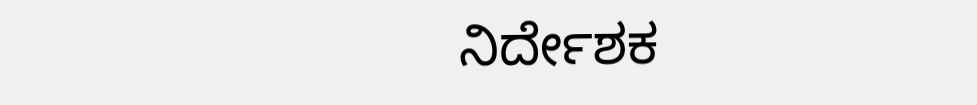ನಿರ್ದೇಶಕ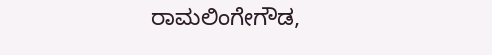ರಾಮಲಿಂಗೇಗೌಡ,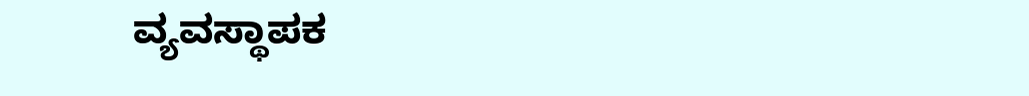ವ್ಯವಸ್ಥಾಪಕ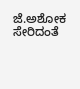ಜೆ.ಅಶೋಕ ಸೇರಿದಂತೆ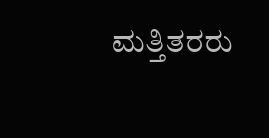ಮತ್ತಿತರರು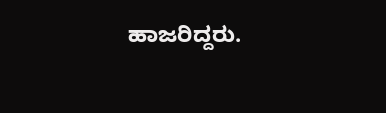ಹಾಜರಿದ್ದರು.